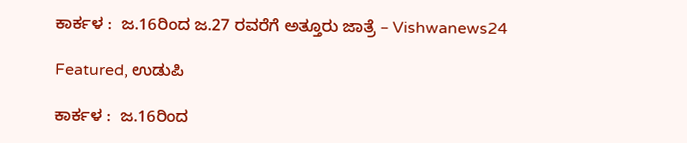ಕಾರ್ಕಳ :  ಜ.16ರಿಂದ ಜ.27 ರವರೆಗೆ ಅತ್ತೂರು ಜಾತ್ರೆ – Vishwanews24

Featured, ಉಡುಪಿ

ಕಾರ್ಕಳ :  ಜ.16ರಿಂದ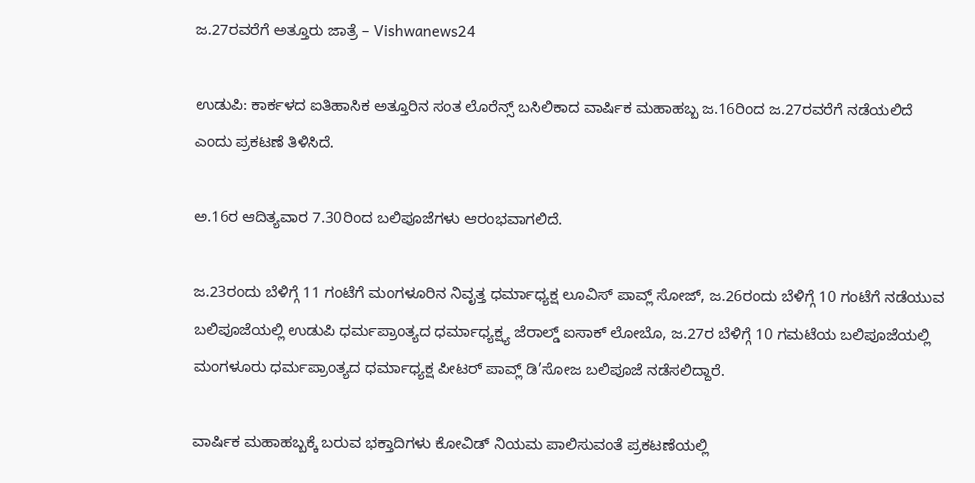ಜ.27ರವರೆಗೆ ಅತ್ತೂರು ಜಾತ್ರೆ – Vishwanews24

ಉಡುಪಿ: ಕಾರ್ಕಳದ ಐತಿಹಾಸಿಕ ಅತ್ತೂರಿನ ಸಂತ ಲೊರೆನ್ಸ್‌ ಬಸಿಲಿಕಾದ ವಾರ್ಷಿಕ ಮಹಾಹಬ್ಬ ಜ.16ರಿಂದ ಜ.27ರವರೆಗೆ ನಡೆಯಲಿದೆ ಎಂದು ಪ್ರಕಟಣೆ ತಿಳಿಸಿದೆ.

ಅ.16ರ ಆದಿತ್ಯವಾರ 7.30ರಿಂದ ಬಲಿಪೂಜೆಗಳು ಆರಂಭವಾಗಲಿದೆ.

ಜ.23ರಂದು ಬೆಳಿಗ್ಗೆ 11 ಗಂಟೆಗೆ ಮಂಗಳೂರಿನ ನಿವೃತ್ತ ಧರ್ಮಾಧ್ಯಕ್ಷ ಲೂವಿಸ್‌ ಪಾವ್ಲ್‌ ಸೋಜ್‌, ಜ.26ರಂದು ಬೆಳಿಗ್ಗೆ 10 ಗಂಟೆಗೆ ನಡೆಯುವ ಬಲಿಪೂಜೆಯಲ್ಲಿ ಉಡುಪಿ ಧರ್ಮಪ್ರಾಂತ್ಯದ ಧರ್ಮಾಧ್ಯಕ್ಷ್ಯ ಜೆರಾಲ್ಡ್‌ ಐಸಾಕ್‌ ಲೋಬೊ, ಜ.27ರ ಬೆಳಿಗ್ಗೆ 10 ಗಮಟೆಯ ಬಲಿಪೂಜೆಯಲ್ಲಿ ಮಂಗಳೂರು ಧರ್ಮಪ್ರಾಂತ್ಯದ ಧರ್ಮಾಧ್ಯಕ್ಷ ಪೀಟರ್‌ ಪಾವ್ಲ್‌ ಡಿ’ಸೋಜ ಬಲಿಪೂಜೆ ನಡೆಸಲಿದ್ದಾರೆ.

ವಾರ್ಷಿಕ ಮಹಾಹಬ್ಬಕ್ಕೆ ಬರುವ ಭಕ್ತಾದಿಗಳು ಕೋವಿಡ್‌ ನಿಯಮ ಪಾಲಿಸುವಂತೆ ಪ್ರಕಟಣೆಯಲ್ಲಿ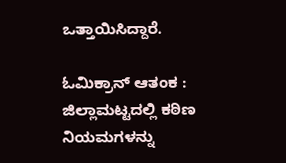ಒತ್ತಾಯಿಸಿದ್ದಾರೆ.

ಓಮಿಕ್ರಾನ್ ಆತಂಕ : ಜಿಲ್ಲಾಮಟ್ಟದಲ್ಲಿ ಕಠಿಣ ನಿಯಮಗಳನ್ನು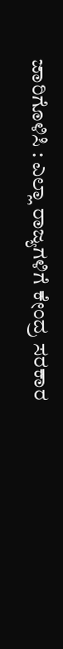ಜಾರಿಗೊಳಿಸಿ : ಎಲ್ಲಾ ರಾಜ್ಯಗಳಿಗೆ ಕೇಂದ್ರ ಸರಕಾರ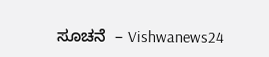ಸೂಚನೆ  – Vishwanews24